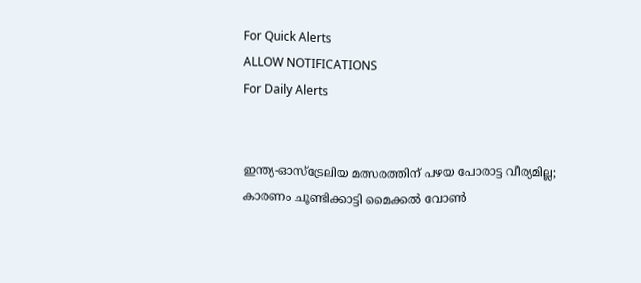For Quick Alerts
ALLOW NOTIFICATIONS
For Daily Alerts


ഇന്ത്യ-ഓസ്‌ട്രേലിയ മത്സരത്തിന് പഴയ പോരാട്ട വീര്യമില്ല; കാരണം ചൂണ്ടിക്കാട്ടി മൈക്കല്‍ വോണ്‍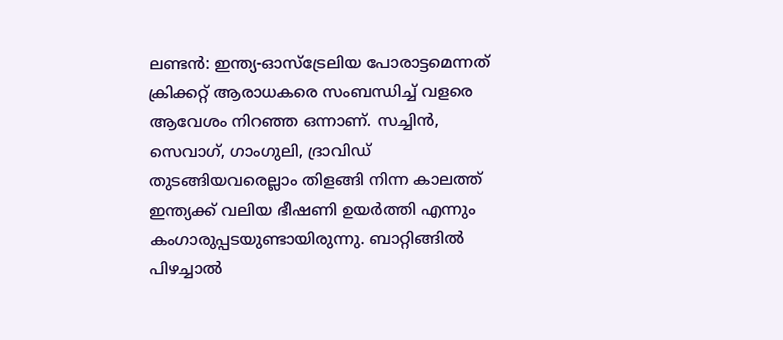ലണ്ടന്‍: ഇന്ത്യ-ഓസ്‌ട്രേലിയ പോരാട്ടമെന്നത് ക്രിക്കറ്റ് ആരാധകരെ സംബന്ധിച്ച് വളരെ ആവേശം നിറഞ്ഞ ഒന്നാണ്. സച്ചിന്‍, സെവാഗ്, ഗാംഗുലി, ദ്രാവിഡ് തുടങ്ങിയവരെല്ലാം തിളങ്ങി നിന്ന കാലത്ത് ഇന്ത്യക്ക് വലിയ ഭീഷണി ഉയര്‍ത്തി എന്നും കംഗാരുപ്പടയുണ്ടായിരുന്നു. ബാറ്റിങ്ങില്‍ പിഴച്ചാല്‍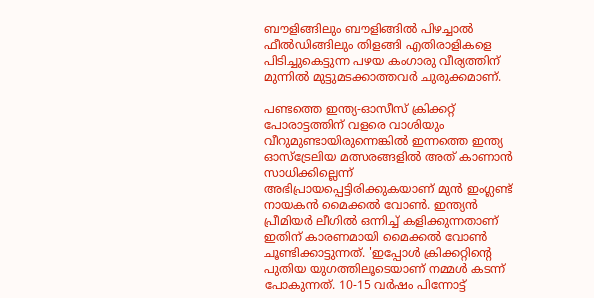ബൗളിങ്ങിലും ബൗളിങ്ങില്‍ പിഴച്ചാല്‍ ഫീല്‍ഡിങ്ങിലും തിളങ്ങി എതിരാളികളെ പിടിച്ചുകെട്ടുന്ന പഴയ കംഗാരു വീര്യത്തിന് മുന്നില്‍ മുട്ടുമടക്കാത്തവര്‍ ചുരുക്കമാണ്.

പണ്ടത്തെ ഇന്ത്യ-ഓസീസ് ക്രിക്കറ്റ് പോരാട്ടത്തിന് വളരെ വാശിയും വീറുമുണ്ടായിരുന്നെങ്കില്‍ ഇന്നത്തെ ഇന്ത്യ ഓസ്‌ട്രേലിയ മത്സരങ്ങളില്‍ അത് കാണാന്‍ സാധിക്കില്ലെന്ന് അഭിപ്രായപ്പെട്ടിരിക്കുകയാണ് മുന്‍ ഇംഗ്ലണ്ട് നായകന്‍ മൈക്കല്‍ വോണ്‍. ഇന്ത്യന്‍ പ്രീമിയര്‍ ലീഗില്‍ ഒന്നിച്ച് കളിക്കുന്നതാണ് ഇതിന് കാരണമായി മൈക്കല്‍ വോണ്‍ ചൂണ്ടിക്കാട്ടുന്നത്. 'ഇപ്പോള്‍ ക്രിക്കറ്റിന്റെ പുതിയ യുഗത്തിലൂടെയാണ് നമ്മള്‍ കടന്ന് പോകുന്നത്. 10-15 വര്‍ഷം പിന്നോട്ട്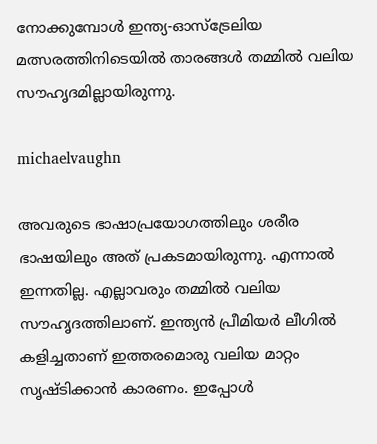നോക്കുമ്പോള്‍ ഇന്ത്യ-ഓസ്‌ട്രേലിയ മത്സരത്തിനിടെയില്‍ താരങ്ങള്‍ തമ്മില്‍ വലിയ സൗഹൃദമില്ലായിരുന്നു.

michaelvaughn

അവരുടെ ഭാഷാപ്രയോഗത്തിലും ശരീര ഭാഷയിലും അത് പ്രകടമായിരുന്നു. എന്നാല്‍ ഇന്നതില്ല. എല്ലാവരും തമ്മില്‍ വലിയ സൗഹൃദത്തിലാണ്. ഇന്ത്യന്‍ പ്രീമിയര്‍ ലീഗില്‍ കളിച്ചതാണ് ഇത്തരമൊരു വലിയ മാറ്റം സൃഷ്ടിക്കാന്‍ കാരണം. ഇപ്പോള്‍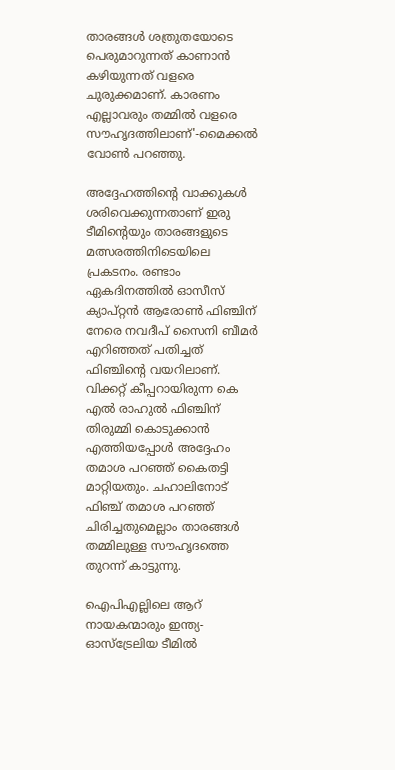താരങ്ങള്‍ ശത്രുതയോടെ പെരുമാറുന്നത് കാണാന്‍ കഴിയുന്നത് വളരെ ചുരുക്കമാണ്. കാരണം എല്ലാവരും തമ്മില്‍ വളരെ സൗഹൃദത്തിലാണ്'-മൈക്കല്‍ വോണ്‍ പറഞ്ഞു.

അദ്ദേഹത്തിന്റെ വാക്കുകള്‍ ശരിവെക്കുന്നതാണ് ഇരു ടീമിന്റെയും താരങ്ങളുടെ മത്സരത്തിനിടെയിലെ പ്രകടനം. രണ്ടാം ഏകദിനത്തില്‍ ഓസീസ് ക്യാപ്റ്റന്‍ ആരോണ്‍ ഫിഞ്ചിന് നേരെ നവദീപ് സൈനി ബീമര്‍ എറിഞ്ഞത് പതിച്ചത് ഫിഞ്ചിന്റെ വയറിലാണ്. വിക്കറ്റ് കീപ്പറായിരുന്ന കെ എല്‍ രാഹുല്‍ ഫിഞ്ചിന് തിരുമ്മി കൊടുക്കാന്‍ എത്തിയപ്പോള്‍ അദ്ദേഹം തമാശ പറഞ്ഞ് കൈതട്ടി മാറ്റിയതും. ചഹാലിനോട് ഫിഞ്ച് തമാശ പറഞ്ഞ് ചിരിച്ചതുമെല്ലാം താരങ്ങള്‍ തമ്മിലുള്ള സൗഹൃദത്തെ തുറന്ന് കാട്ടുന്നു.

ഐപിഎല്ലിലെ ആറ് നായകന്മാരും ഇന്ത്യ-ഓസ്‌ട്രേലിയ ടീമില്‍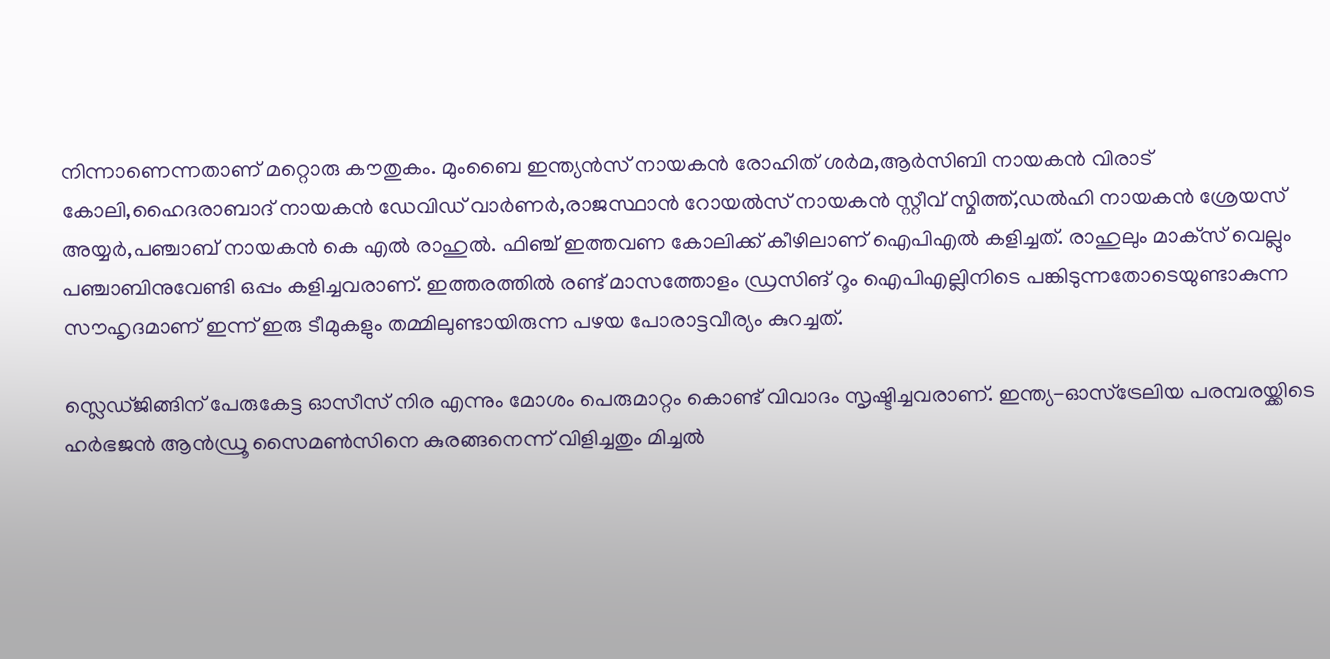നിന്നാണെന്നതാണ് മറ്റൊരു കൗതുകം. മുംബൈ ഇന്ത്യന്‍സ് നായകന്‍ രോഹിത് ശര്‍മ,ആര്‍സിബി നായകന്‍ വിരാട് കോലി,ഹൈദരാബാദ് നായകന്‍ ഡേവിഡ് വാര്‍ണര്‍,രാജസ്ഥാന്‍ റോയല്‍സ് നായകന്‍ സ്റ്റീവ് സ്മിത്ത്,ഡല്‍ഹി നായകന്‍ ശ്രേയസ് അയ്യര്‍,പഞ്ചാബ് നായകന്‍ കെ എല്‍ രാഹുല്‍. ഫിഞ്ച് ഇത്തവണ കോലിക്ക് കീഴിലാണ് ഐപിഎല്‍ കളിച്ചത്. രാഹുലും മാക്‌സ് വെല്ലും പഞ്ചാബിനുവേണ്ടി ഒപ്പം കളിച്ചവരാണ്. ഇത്തരത്തില്‍ രണ്ട് മാസത്തോളം ഡ്രസിങ് റൂം ഐപിഎല്ലിനിടെ പങ്കിടുന്നതോടെയുണ്ടാകുന്ന സൗഹൃദമാണ് ഇന്ന് ഇരു ടീമുകളും തമ്മിലുണ്ടായിരുന്ന പഴയ പോരാട്ടവീര്യം കുറച്ചത്.

സ്ലെഡ്ജിങ്ങിന് പേരുകേട്ട ഓസീസ് നിര എന്നും മോശം പെരുമാറ്റം കൊണ്ട് വിവാദം സൃഷ്ടിച്ചവരാണ്. ഇന്ത്യ-ഓസ്‌ട്രേലിയ പരമ്പരയ്ക്കിടെ ഹര്‍ഭജന്‍ ആന്‍ഡ്രൂ സൈമണ്‍സിനെ കുരങ്ങനെന്ന് വിളിച്ചതും മിച്ചല്‍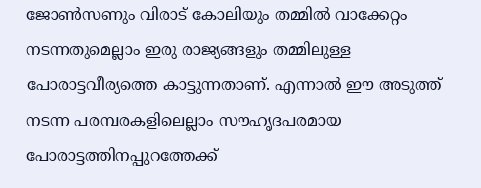ജോണ്‍സണും വിരാട് കോലിയും തമ്മില്‍ വാക്കേറ്റം നടന്നതുമെല്ലാം ഇരു രാജ്യങ്ങളും തമ്മിലുള്ള പോരാട്ടവീര്യത്തെ കാട്ടുന്നതാണ്. എന്നാല്‍ ഈ അടുത്ത് നടന്ന പരമ്പരകളിലെല്ലാം സൗഹൃദപരമായ പോരാട്ടത്തിനപ്പുറത്തേക്ക്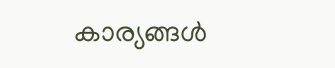കാര്യങ്ങള്‍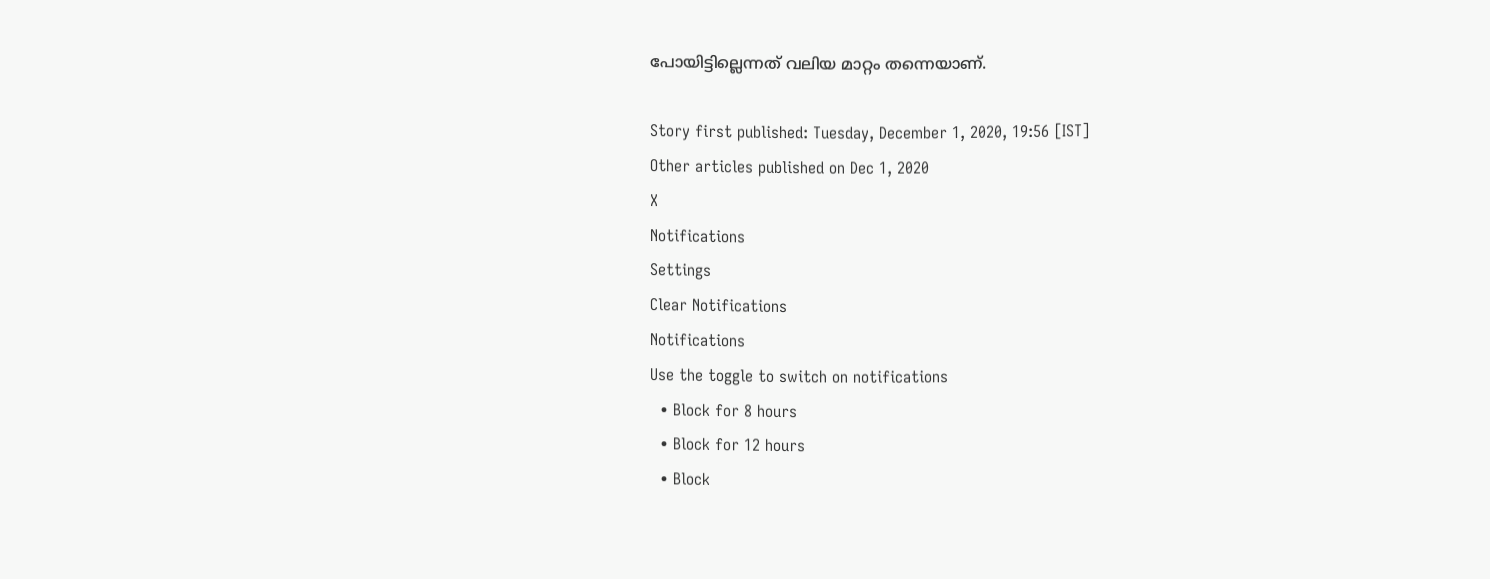പോയിട്ടില്ലെന്നത് വലിയ മാറ്റം തന്നെയാണ്.

Story first published: Tuesday, December 1, 2020, 19:56 [IST]
Other articles published on Dec 1, 2020
X
Notifications
Settings
Clear Notifications
Notifications
Use the toggle to switch on notifications
  • Block for 8 hours
  • Block for 12 hours
  • Block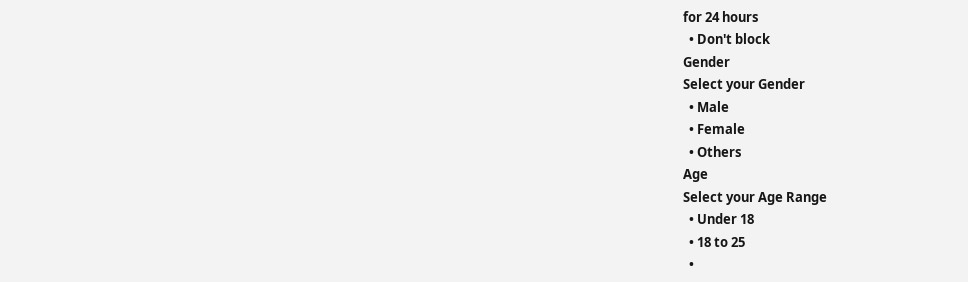for 24 hours
  • Don't block
Gender
Select your Gender
  • Male
  • Female
  • Others
Age
Select your Age Range
  • Under 18
  • 18 to 25
  •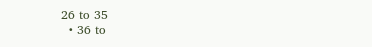26 to 35
  • 36 to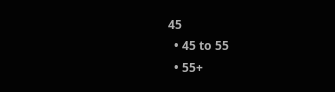45
  • 45 to 55
  • 55+